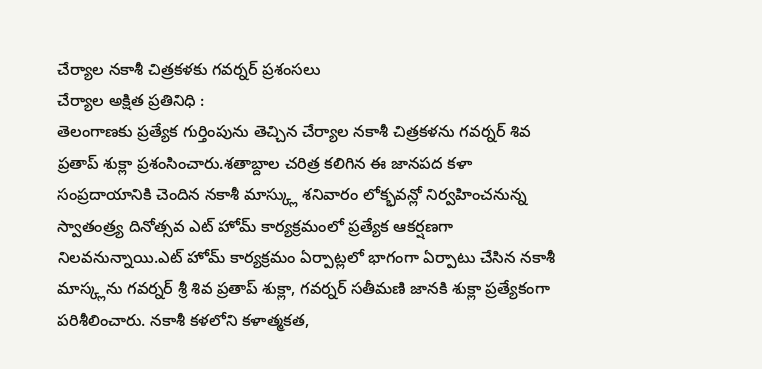చేర్యాల నకాశీ చిత్రకళకు గవర్నర్ ప్రశంసలు
చేర్యాల అక్షిత ప్రతినిధి :
తెలంగాణకు ప్రత్యేక గుర్తింపును తెచ్చిన చేర్యాల నకాశీ చిత్రకళను గవర్నర్ శివ ప్రతాప్ శుక్లా ప్రశంసించారు.శతాబ్దాల చరిత్ర కలిగిన ఈ జానపద కళా సంప్రదాయానికి చెందిన నకాశీ మాస్క్లు శనివారం లోక్భవన్లో నిర్వహించనున్న స్వాతంత్ర్య దినోత్సవ ఎట్ హోమ్ కార్యక్రమంలో ప్రత్యేక ఆకర్షణగా నిలవనున్నాయి.ఎట్ హోమ్ కార్యక్రమం ఏర్పాట్లలో భాగంగా ఏర్పాటు చేసిన నకాశీ మాస్క్లను గవర్నర్ శ్రీ శివ ప్రతాప్ శుక్లా, గవర్నర్ సతీమణి జానకి శుక్లా ప్రత్యేకంగా పరిశీలించారు. నకాశీ కళలోని కళాత్మకత,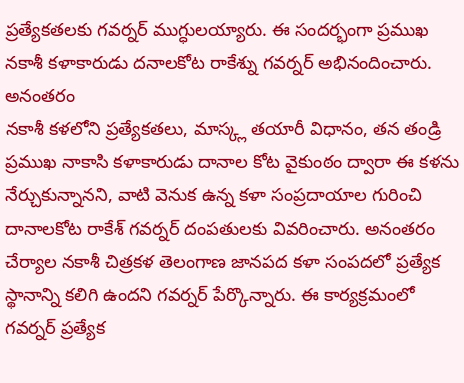ప్రత్యేకతలకు గవర్నర్ ముగ్ధులయ్యారు. ఈ సందర్భంగా ప్రముఖ నకాశీ కళాకారుడు దనాలకోట రాకేశ్ను గవర్నర్ అభినందించారు. అనంతరం
నకాశీ కళలోని ప్రత్యేకతలు, మాస్క్ల తయారీ విధానం, తన తండ్రి ప్రముఖ నాకాసి కళాకారుడు దానాల కోట వైకుంఠం ద్వారా ఈ కళను నేర్చుకున్నానని, వాటి వెనుక ఉన్న కళా సంప్రదాయాల గురించి దానాలకోట రాకేశ్ గవర్నర్ దంపతులకు వివరించారు. అనంతరం
చేర్యాల నకాశీ చిత్రకళ తెలంగాణ జానపద కళా సంపదలో ప్రత్యేక స్థానాన్ని కలిగి ఉందని గవర్నర్ పేర్కొన్నారు. ఈ కార్యక్రమంలో గవర్నర్ ప్రత్యేక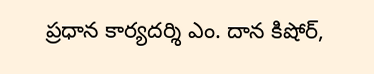ప్రధాన కార్యదర్శి ఎం. దాన కిషోర్,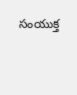సంయుక్త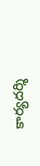కార్యదర్శి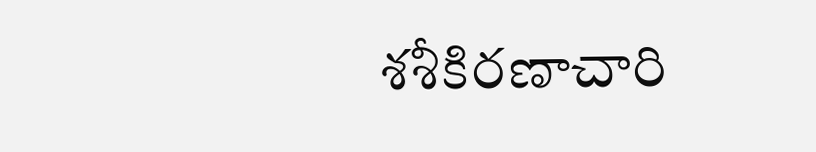శశీకిరణాచారి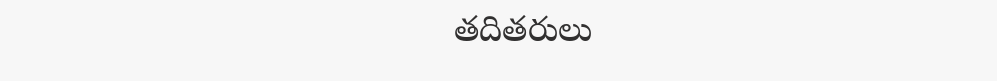తదితరులు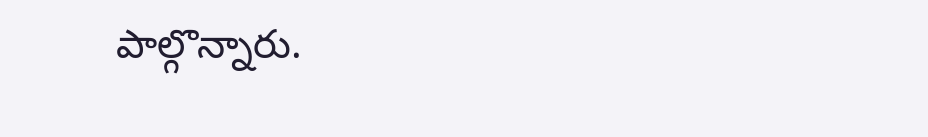పాల్గొన్నారు.